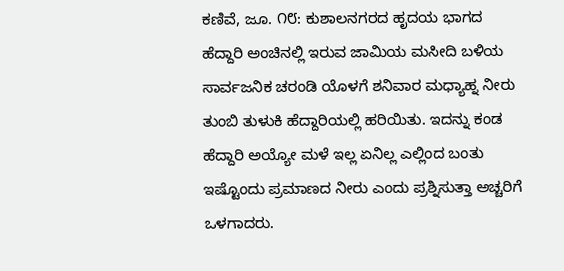ಕಣಿವೆ, ಜೂ. ೧೮: ಕುಶಾಲನಗರದ ಹೃದಯ ಭಾಗದ ಹೆದ್ದಾರಿ ಅಂಚಿನಲ್ಲಿ ಇರುವ ಜಾಮಿಯ ಮಸೀದಿ ಬಳಿಯ ಸಾರ್ವಜನಿಕ ಚರಂಡಿ ಯೊಳಗೆ ಶನಿವಾರ ಮಧ್ಯಾಹ್ನ ನೀರು ತುಂಬಿ ತುಳುಕಿ ಹೆದ್ದಾರಿಯಲ್ಲಿ ಹರಿಯಿತು. ಇದನ್ನು ಕಂಡ ಹೆದ್ದಾರಿ ಅಯ್ಯೋ ಮಳೆ ಇಲ್ಲ ಏನಿಲ್ಲ ಎಲ್ಲಿಂದ ಬಂತು ಇಷ್ಟೊಂದು ಪ್ರಮಾಣದ ನೀರು ಎಂದು ಪ್ರಶ್ನಿಸುತ್ತಾ ಅಚ್ಚರಿಗೆ ಒಳಗಾದರು.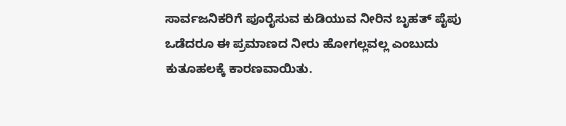ಸಾರ್ವಜನಿಕರಿಗೆ ಪೂರೈಸುವ ಕುಡಿಯುವ ನೀರಿನ ಬೃಹತ್ ಪೈಪು ಒಡೆದರೂ ಈ ಪ್ರಮಾಣದ ನೀರು ಹೋಗಲ್ಲವಲ್ಲ ಎಂಬುದು ಕುತೂಹಲಕ್ಕೆ ಕಾರಣವಾಯಿತು.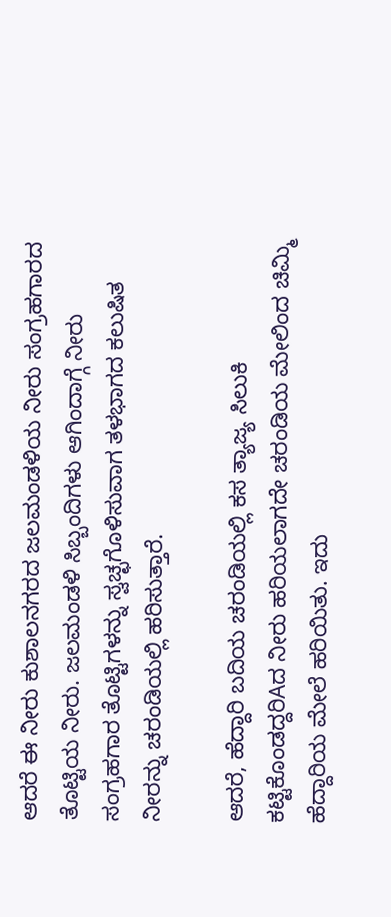ಆದರೆ ಈ ನೀರು ಕುಶಾಲನಗರದ ಜಲಮಂಡಳಿಯ ನೀರು ಸಂಗ್ರಹಗಾರದ ತೊಟ್ಟಿಯ ನೀರು. ಜಲಮಂಡಳಿ ಸಿಬ್ಬಂದಿಗಳು ಆಗಿಂದಾಗ್ಗೆ ನೀರು ಸಂಗ್ರಹಗಾರ ತೊಟ್ಟಿಗಳನ್ನು ಸ್ವಚ್ಛಗೊಳಿಸುವಾಗ ತಳಭಾಗದ ಕಲುಷಿತ ನೀರನ್ನು ಚರಂಡಿಯಲ್ಲಿ ಹರಿಸುತ್ತಾರೆ.

ಆದರೆ, ಹೆದ್ದಾರಿ ಬದಿಯ ಚರಂಡಿಯಲ್ಲಿ ಕಸ ತ್ಯಾಜ್ಯ ಸಿಲುಕಿ ಕಟ್ಟಿಕೊಂಡದ್ದರಿAದ ನೀರು ಹರಿಯಲಾಗದೇ ಚರಂಡಿಯ ಮೇಲಿಂದ ಚಿಮ್ಮಿ ಹೆದ್ದಾರಿಯ ಮೇಲೆ ಹರಿಯಿತು. ಇದು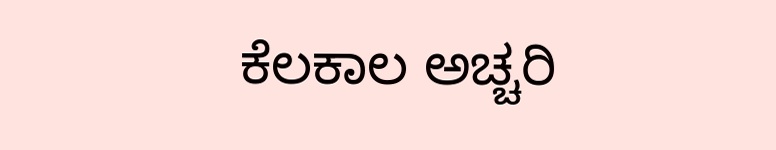ಕೆಲಕಾಲ ಅಚ್ಚರಿ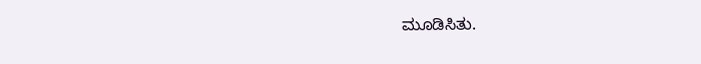ಮೂಡಿಸಿತು.